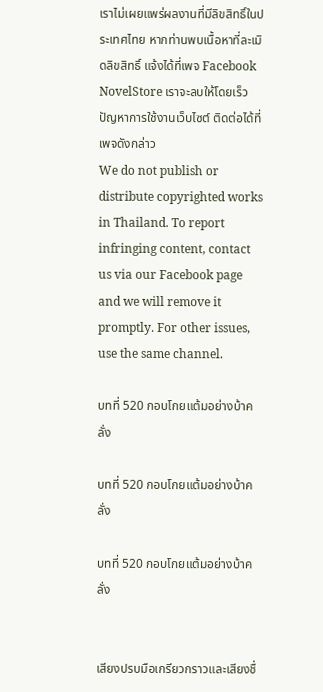เราไม่เผยแพร่ผลงานที่มีลิขสิทธิ์ในประเทศไทย หากท่านพบเนื้อหาที่ละเมิดลิขสิทธิ์ แจ้งได้ที่เพจ Facebook NovelStore เราจะลบให้โดยเร็ว
ปัญหาการใช้งานเว็บไซต์ ติดต่อได้ที่เพจดังกล่าว
We do not publish or distribute copyrighted works in Thailand. To report infringing content, contact us via our Facebook page and we will remove it promptly. For other issues, use the same channel.

บทที่ 520 กอบโกยแต้มอย่างบ้าคลั่ง

บทที่ 520 กอบโกยแต้มอย่างบ้าคลั่ง

บทที่ 520 กอบโกยแต้มอย่างบ้าคลั่ง


เสียงปรบมือเกรียวกราวและเสียงชื่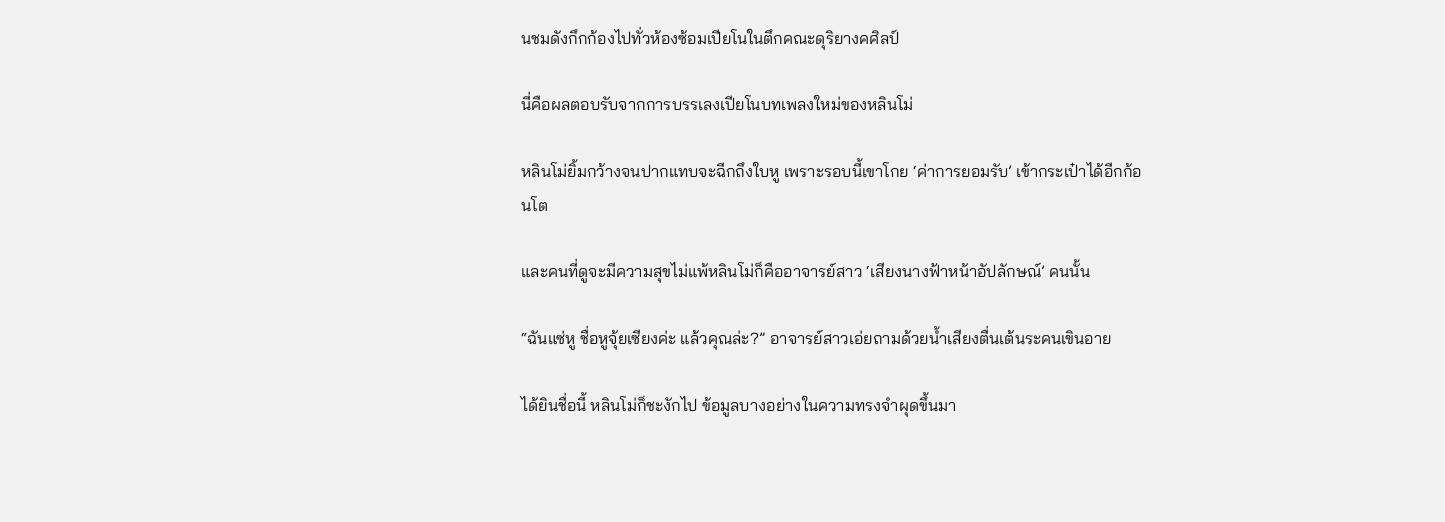นชมดังกึกก้องไปทั่วห้องซ้อมเปียโนในตึกคณะดุริยางคศิลป์

นี่คือผลตอบรับจากการบรรเลงเปียโนบทเพลงใหม่ของหลินโม่

หลินโม่ยิ้มกว้างจนปากแทบจะฉีกถึงใบหู เพราะรอบนี้เขาโกย ‘ค่าการยอมรับ’ เข้ากระเป๋าได้อีกก้อนโต

และคนที่ดูจะมีความสุขไม่แพ้หลินโม่ก็คืออาจารย์สาว ‘เสียงนางฟ้าหน้าอัปลักษณ์’ คนนั้น

“ฉันแซ่หู ชื่อหูจุ้ยเซียงค่ะ แล้วคุณล่ะ?” อาจารย์สาวเอ่ยถามด้วยน้ำเสียงตื่นเต้นระคนเขินอาย

ได้ยินชื่อนี้ หลินโม่ก็ชะงักไป ข้อมูลบางอย่างในความทรงจำผุดขึ้นมา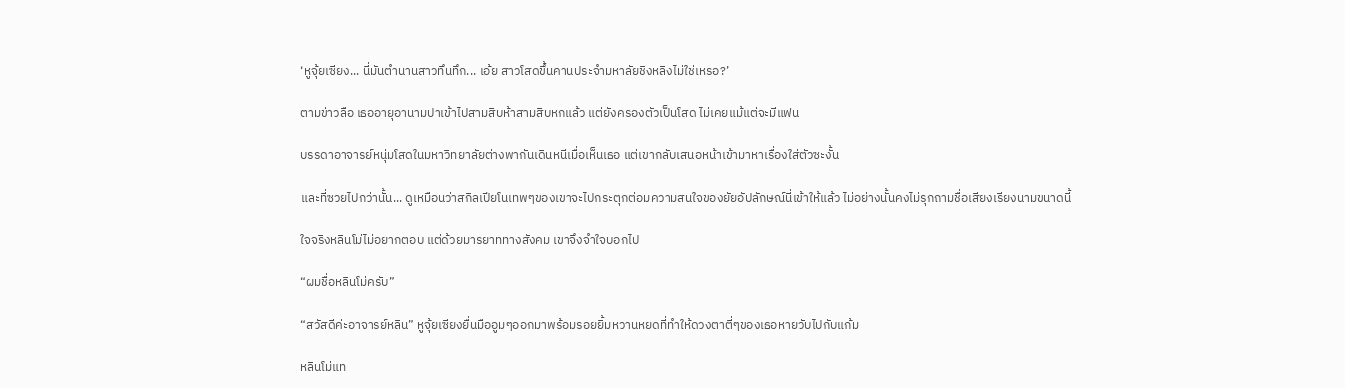‘หูจุ้ยเซียง... นี่มันตำนานสาวทึนทึก... เอ้ย สาวโสดขึ้นคานประจำมหาลัยชิงหลิงไม่ใช่เหรอ?’

ตามข่าวลือ เธออายุอานามปาเข้าไปสามสิบห้าสามสิบหกแล้ว แต่ยังครองตัวเป็นโสด ไม่เคยแม้แต่จะมีแฟน

บรรดาอาจารย์หนุ่มโสดในมหาวิทยาลัยต่างพากันเดินหนีเมื่อเห็นเธอ แต่เขากลับเสนอหน้าเข้ามาหาเรื่องใส่ตัวซะงั้น

และที่ซวยไปกว่านั้น... ดูเหมือนว่าสกิลเปียโนเทพๆของเขาจะไปกระตุกต่อมความสนใจของยัยอัปลักษณ์นี่เข้าให้แล้ว ไม่อย่างนั้นคงไม่รุกถามชื่อเสียงเรียงนามขนาดนี้

ใจจริงหลินโม่ไม่อยากตอบ แต่ด้วยมารยาททางสังคม เขาจึงจำใจบอกไป

“ผมชื่อหลินโม่ครับ”

“สวัสดีค่ะอาจารย์หลิน” หูจุ้ยเซียงยื่นมืออูมๆออกมาพร้อมรอยยิ้มหวานหยดที่ทำให้ดวงตาตี่ๆของเธอหายวับไปกับแก้ม

หลินโม่แท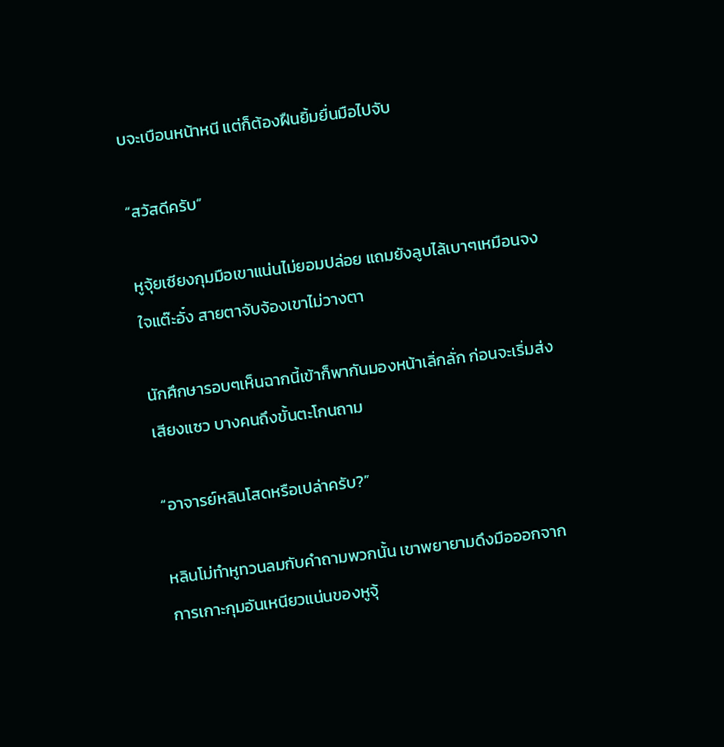บจะเบือนหน้าหนี แต่ก็ต้องฝืนยิ้มยื่นมือไปจับ

“สวัสดีครับ”

หูจุ้ยเซียงกุมมือเขาแน่นไม่ยอมปล่อย แถมยังลูบไล้เบาๆเหมือนจงใจแต๊ะอั๋ง สายตาจับจ้องเขาไม่วางตา

นักศึกษารอบๆเห็นฉากนี้เข้าก็พากันมองหน้าเลิ่กลั่ก ก่อนจะเริ่มส่งเสียงแซว บางคนถึงขั้นตะโกนถาม

“อาจารย์หลินโสดหรือเปล่าครับ?”

หลินโม่ทำหูทวนลมกับคำถามพวกนั้น เขาพยายามดึงมือออกจากการเกาะกุมอันเหนียวแน่นของหูจุ้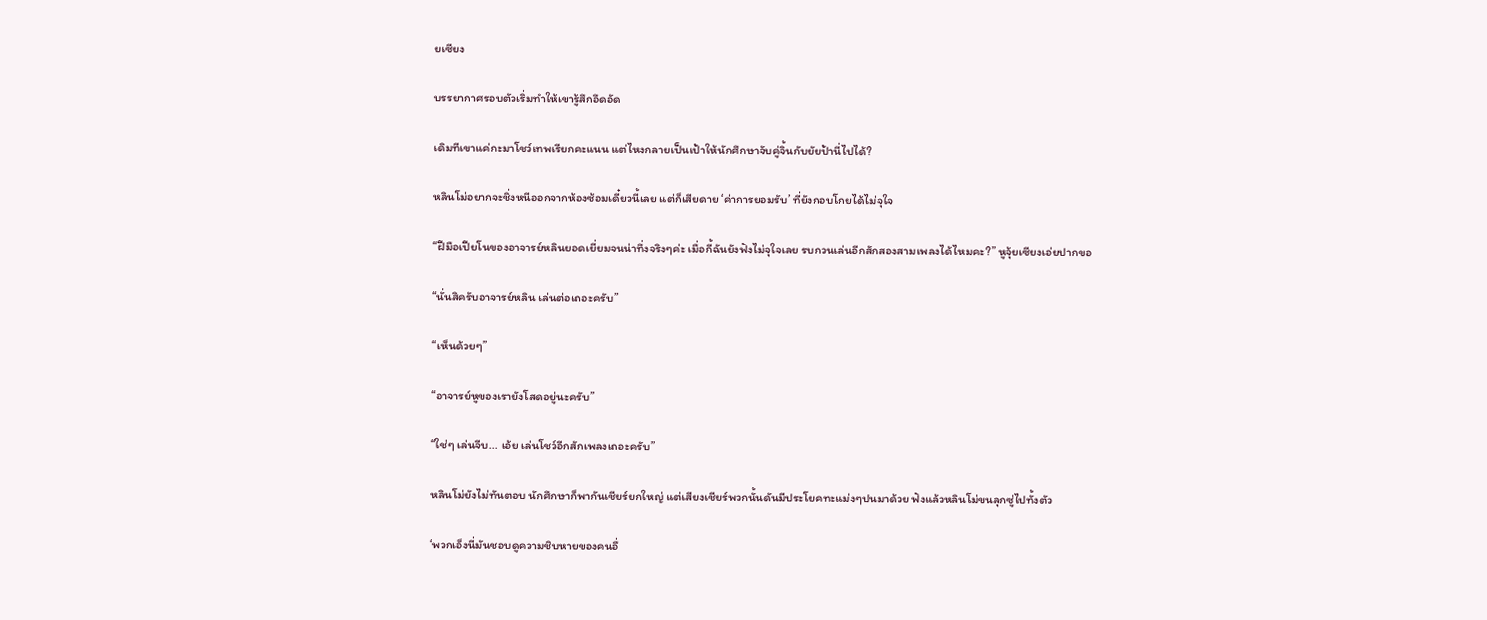ยเซียง

บรรยากาศรอบตัวเริ่มทำให้เขารู้สึกอึดอัด

เดิมทีเขาแค่กะมาโชว์เทพเรียกคะแนน แต่ไหงกลายเป็นเป้าให้นักศึกษาจับคู่จิ้นกับยัยป้านี่ไปได้?

หลินโม่อยากจะชิ่งหนีออกจากห้องซ้อมเดี๋ยวนี้เลย แต่ก็เสียดาย ‘ค่าการยอมรับ’ ที่ยังกอบโกยได้ไม่จุใจ

“ฝีมือเปียโนของอาจารย์หลินยอดเยี่ยมจนน่าทึ่งจริงๆค่ะ เมื่อกี้ฉันยังฟังไม่จุใจเลย รบกวนเล่นอีกสักสองสามเพลงได้ไหมคะ?” หูจุ้ยเซียงเอ่ยปากขอ

“นั่นสิครับอาจารย์หลิน เล่นต่อเถอะครับ”

“เห็นด้วยๆ”

“อาจารย์หูของเรายังโสดอยู่นะครับ”

“ใช่ๆ เล่นจีบ... เอ้ย เล่นโชว์อีกสักเพลงเถอะครับ”

หลินโม่ยังไม่ทันตอบ นักศึกษาก็พากันเชียร์ยกใหญ่ แต่เสียงเชียร์พวกนั้นดันมีประโยคทะแม่งๆปนมาด้วย ฟังแล้วหลินโม่ขนลุกซู่ไปทั้งตัว

‘พวกเอ็งนี่มันชอบดูความชิบหายของคนอื่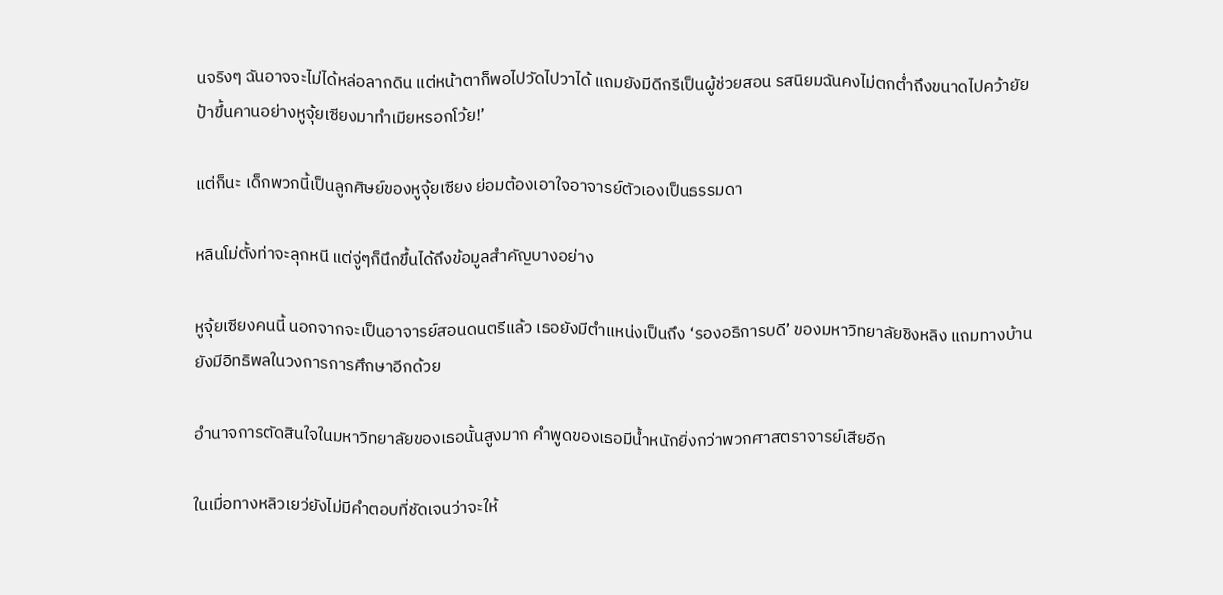นจริงๆ ฉันอาจจะไม่ได้หล่อลากดิน แต่หน้าตาก็พอไปวัดไปวาได้ แถมยังมีดีกรีเป็นผู้ช่วยสอน รสนิยมฉันคงไม่ตกต่ำถึงขนาดไปคว้ายัยป้าขึ้นคานอย่างหูจุ้ยเซียงมาทำเมียหรอกโว้ย!’

แต่ก็นะ เด็กพวกนี้เป็นลูกศิษย์ของหูจุ้ยเซียง ย่อมต้องเอาใจอาจารย์ตัวเองเป็นธรรมดา

หลินโม่ตั้งท่าจะลุกหนี แต่จู่ๆก็นึกขึ้นได้ถึงข้อมูลสำคัญบางอย่าง

หูจุ้ยเซียงคนนี้ นอกจากจะเป็นอาจารย์สอนดนตรีแล้ว เธอยังมีตำแหน่งเป็นถึง ‘รองอธิการบดี’ ของมหาวิทยาลัยชิงหลิง แถมทางบ้านยังมีอิทธิพลในวงการการศึกษาอีกด้วย

อำนาจการตัดสินใจในมหาวิทยาลัยของเธอนั้นสูงมาก คำพูดของเธอมีน้ำหนักยิ่งกว่าพวกศาสตราจารย์เสียอีก

ในเมื่อทางหลิวเยว่ยังไม่มีคำตอบที่ชัดเจนว่าจะให้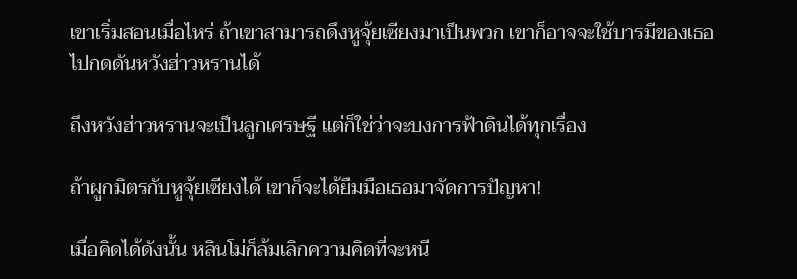เขาเริ่มสอนเมื่อไหร่ ถ้าเขาสามารถดึงหูจุ้ยเซียงมาเป็นพวก เขาก็อาจจะใช้บารมีของเธอไปกดดันหวังฮ่าวหรานได้

ถึงหวังฮ่าวหรานจะเป็นลูกเศรษฐี แต่ก็ใช่ว่าจะบงการฟ้าดินได้ทุกเรื่อง

ถ้าผูกมิตรกับหูจุ้ยเซียงได้ เขาก็จะได้ยืมมือเธอมาจัดการปัญหา!

เมื่อคิดได้ดังนั้น หลินโม่ก็ล้มเลิกความคิดที่จะหนี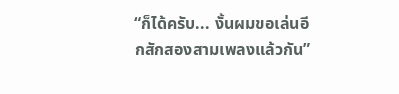“ก็ได้ครับ... งั้นผมขอเล่นอีกสักสองสามเพลงแล้วกัน”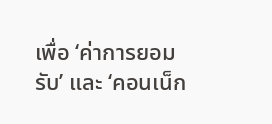เพื่อ ‘ค่าการยอมรับ’ และ ‘คอนเน็ก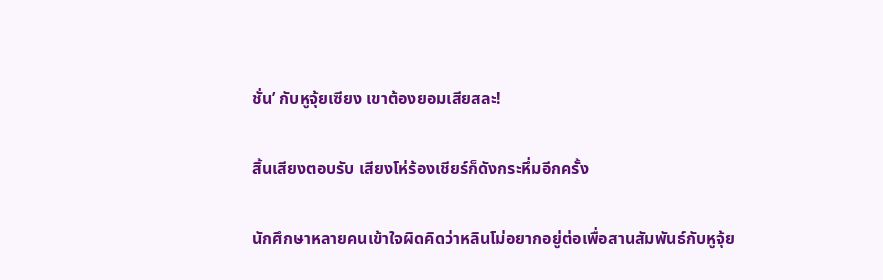ชั่น’ กับหูจุ้ยเซียง เขาต้องยอมเสียสละ!

สิ้นเสียงตอบรับ เสียงโห่ร้องเชียร์ก็ดังกระหึ่มอีกครั้ง

นักศึกษาหลายคนเข้าใจผิดคิดว่าหลินโม่อยากอยู่ต่อเพื่อสานสัมพันธ์กับหูจุ้ย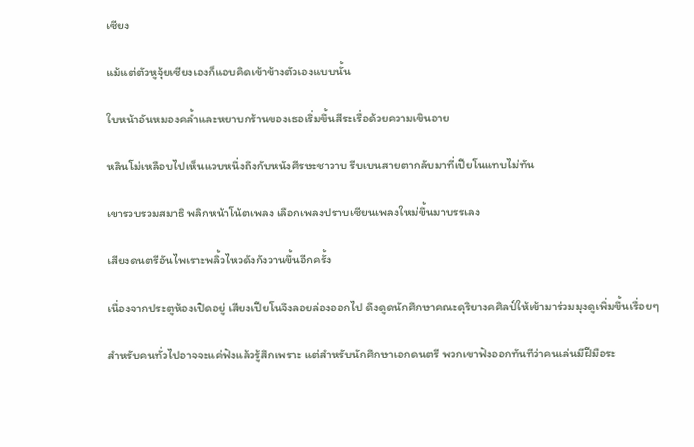เซียง

แม้แต่ตัวหูจุ้ยเซียงเองก็แอบคิดเข้าข้างตัวเองแบบนั้น

ใบหน้าอันหมองคล้ำและหยาบกร้านของเธอเริ่มขึ้นสีระเรื่อด้วยความเขินอาย

หลินโม่เหลือบไปเห็นแวบหนึ่งถึงกับหนังศีรษะชาวาบ รีบเบนสายตากลับมาที่เปียโนแทบไม่ทัน

เขารวบรวมสมาธิ พลิกหน้าโน้ตเพลง เลือกเพลงปราบเซียนเพลงใหม่ขึ้นมาบรรเลง

เสียงดนตรีอันไพเราะพลิ้วไหวดังกังวานขึ้นอีกครั้ง

เนื่องจากประตูห้องเปิดอยู่ เสียงเปียโนจึงลอยล่องออกไป ดึงดูดนักศึกษาคณะดุริยางคศิลป์ให้เข้ามาร่วมมุงดูเพิ่มขึ้นเรื่อยๆ

สำหรับคนทั่วไปอาจจะแค่ฟังแล้วรู้สึกเพราะ แต่สำหรับนักศึกษาเอกดนตรี พวกเขาฟังออกทันทีว่าคนเล่นมีฝีมือระ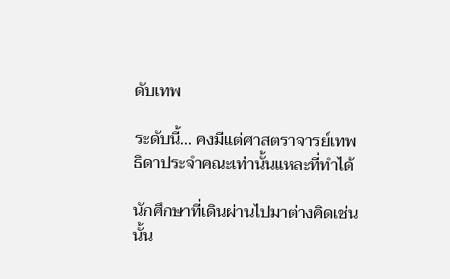ดับเทพ

ระดับนี้... คงมีแต่ศาสตราจารย์เทพธิดาประจำคณะเท่านั้นแหละที่ทำได้

นักศึกษาที่เดินผ่านไปมาต่างคิดเช่นนั้น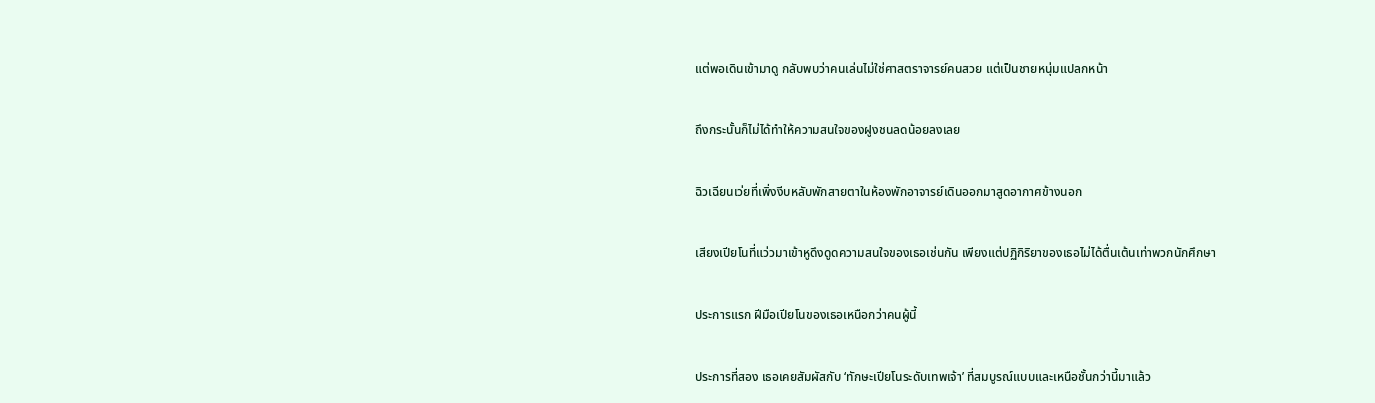แต่พอเดินเข้ามาดู กลับพบว่าคนเล่นไม่ใช่ศาสตราจารย์คนสวย แต่เป็นชายหนุ่มแปลกหน้า

ถึงกระนั้นก็ไม่ได้ทำให้ความสนใจของฝูงชนลดน้อยลงเลย

ฉิวเฉียนเว่ยที่เพิ่งงีบหลับพักสายตาในห้องพักอาจารย์เดินออกมาสูดอากาศข้างนอก

เสียงเปียโนที่แว่วมาเข้าหูดึงดูดความสนใจของเธอเช่นกัน เพียงแต่ปฏิกิริยาของเธอไม่ได้ตื่นเต้นเท่าพวกนักศึกษา

ประการแรก ฝีมือเปียโนของเธอเหนือกว่าคนผู้นี้

ประการที่สอง เธอเคยสัมผัสกับ ‘ทักษะเปียโนระดับเทพเจ้า’ ที่สมบูรณ์แบบและเหนือชั้นกว่านี้มาแล้ว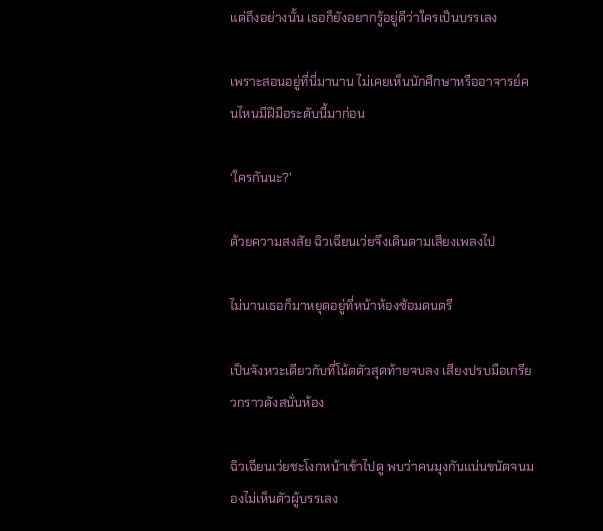แต่ถึงอย่างนั้น เธอก็ยังอยากรู้อยู่ดีว่าใครเป็นบรรเลง

เพราะสอนอยู่ที่นี่มานาน ไม่เคยเห็นนักศึกษาหรืออาจารย์คนไหนมีฝีมือระดับนี้มาก่อน

‘ใครกันนะ?’

ด้วยความสงสัย ฉิวเฉียนเว่ยจึงเดินตามเสียงเพลงไป

ไม่นานเธอก็มาหยุดอยู่ที่หน้าห้องซ้อมดนตรี

เป็นจังหวะเดียวกับที่โน้ตตัวสุดท้ายจบลง เสียงปรบมือเกรียวกราวดังสนั่นห้อง

ฉิวเฉียนเว่ยชะโงกหน้าเข้าไปดู พบว่าคนมุงกันแน่นขนัดจนมองไม่เห็นตัวผู้บรรเลง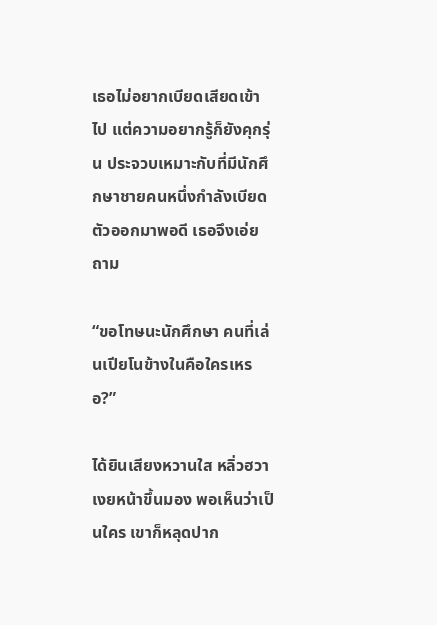เธอไม่อยากเบียดเสียดเข้าไป แต่ความอยากรู้ก็ยังคุกรุ่น ประจวบเหมาะกับที่มีนักศึกษาชายคนหนึ่งกำลังเบียดตัวออกมาพอดี เธอจึงเอ่ยถาม

“ขอโทษนะนักศึกษา คนที่เล่นเปียโนข้างในคือใครเหรอ?”

ได้ยินเสียงหวานใส หลิ่วฮวาเงยหน้าขึ้นมอง พอเห็นว่าเป็นใคร เขาก็หลุดปาก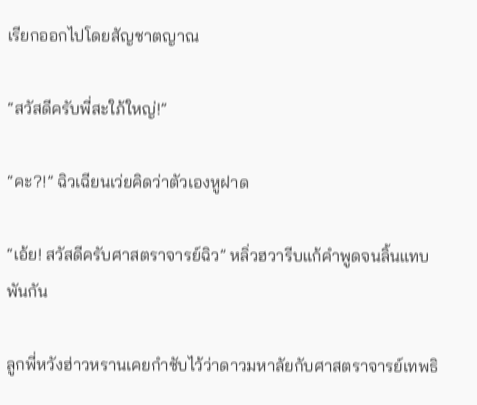เรียกออกไปโดยสัญชาตญาณ

“สวัสดีครับพี่สะใภ้ใหญ่!”

“คะ?!” ฉิวเฉียนเว่ยคิดว่าตัวเองหูฝาด

“เอ้ย! สวัสดีครับศาสตราจารย์ฉิว” หลิ่วฮวารีบแก้คำพูดจนลิ้นแทบพันกัน

ลูกพี่หวังฮ่าวหรานเคยกำชับไว้ว่าดาวมหาลัยกับศาสตราจารย์เทพธิ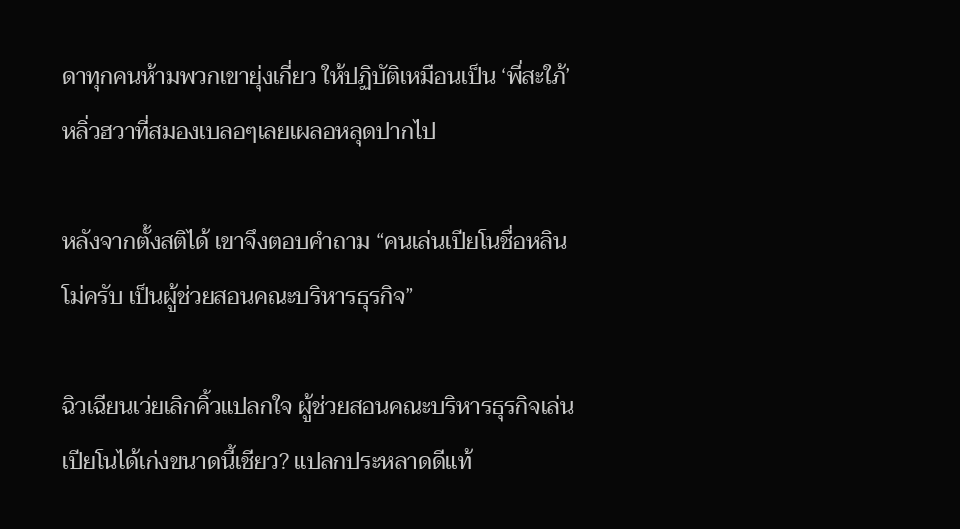ดาทุกคนห้ามพวกเขายุ่งเกี่ยว ให้ปฏิบัติเหมือนเป็น ‘พี่สะใภ้’ หลิ่วฮวาที่สมองเบลอๆเลยเผลอหลุดปากไป

หลังจากตั้งสติได้ เขาจึงตอบคำถาม “คนเล่นเปียโนชื่อหลินโม่ครับ เป็นผู้ช่วยสอนคณะบริหารธุรกิจ”

ฉิวเฉียนเว่ยเลิกคิ้วแปลกใจ ผู้ช่วยสอนคณะบริหารธุรกิจเล่นเปียโนได้เก่งขนาดนี้เชียว? แปลกประหลาดดีแท้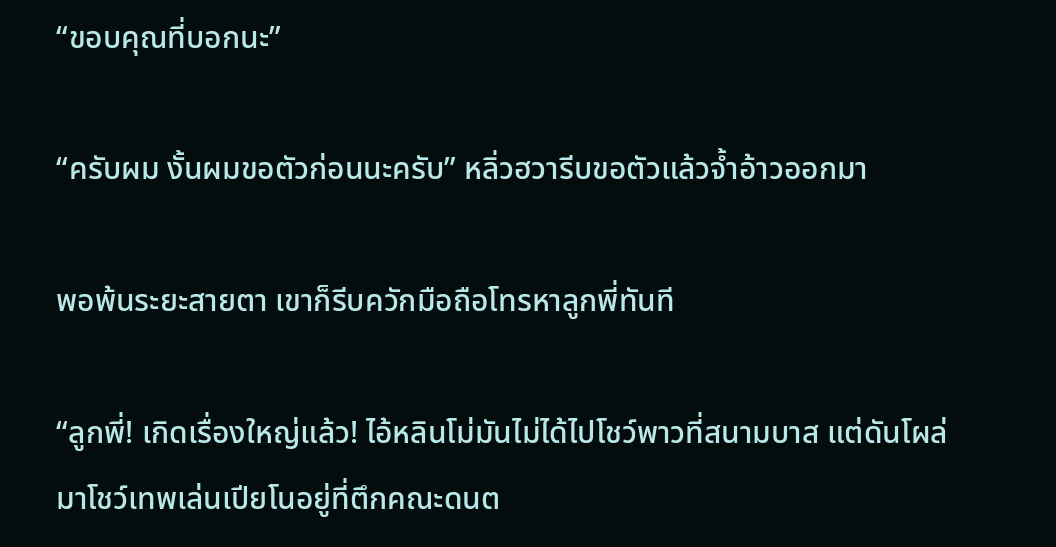“ขอบคุณที่บอกนะ”

“ครับผม งั้นผมขอตัวก่อนนะครับ” หลิ่วฮวารีบขอตัวแล้วจ้ำอ้าวออกมา

พอพ้นระยะสายตา เขาก็รีบควักมือถือโทรหาลูกพี่ทันที

“ลูกพี่! เกิดเรื่องใหญ่แล้ว! ไอ้หลินโม่มันไม่ได้ไปโชว์พาวที่สนามบาส แต่ดันโผล่มาโชว์เทพเล่นเปียโนอยู่ที่ตึกคณะดนต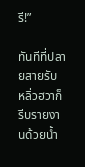รี!”

ทันทีที่ปลายสายรับ หลิ่วฮวาก็รีบรายงานด้วยน้ำ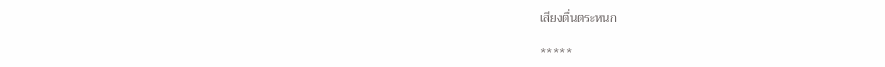เสียงตื่นตระหนก

*****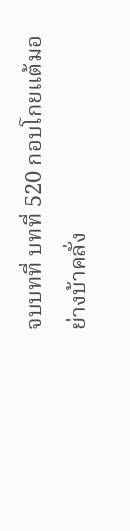จบบทที่ บทที่ 520 กอบโกยแต้มอย่างบ้าคลั่ง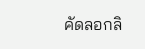คัดลอกลิ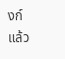งก์แล้ว